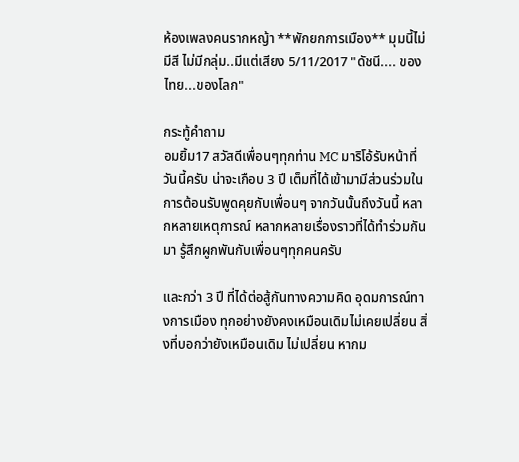ห้องเพลงคนรากหญ้า **พักยกการเมือง** มุมนี้ไม่มีสี ไม่มีกลุ่ม..มีแต่เสียง 5/11/2017 "ดัชนี.... ของไทย...ของโลก"

กระทู้คำถาม
อมยิ้ม17 สวัสดีเพื่อนๆทุกท่าน MC มาริโอ้รับหน้าที่วันนี้ครับ น่าจะเกือบ 3 ปี เต็มที่ได้เข้ามามีส่วนร่วมในการต้อนรับพูดคุยกับเพื่อนๆ จากวันนั้นถึงวันนี้ หลากหลายเหตุการณ์ หลากหลายเรื่องราวที่ได้ทำร่วมกันมา รู้สึกผูกพันกับเพื่อนๆทุกคนครับ

และกว่า 3 ปี ที่ได้ต่อสู้กันทางความคิด อุดมการณ์ทางการเมือง ทุกอย่างยังคงเหมือนเดิมไม่เคยเปลี่ยน สิ่งที่บอกว่ายังเหมือนเดิม ไม่เปลี่ยน หากม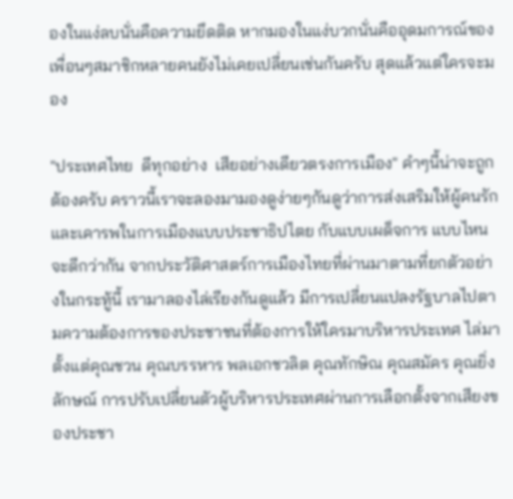องในแง่ลบนั่นคือความยึดติด หากมองในแง่บวกนั่นคืออุดมการณ์ของเพื่อนๆสมาชิกหลายคนยังไม่เคยเปลี่ยนเช่นกันครับ สุดแล้วแต่ใครจะมอง

"ประเทศไทย  ดีทุกอย่าง  เสียอย่างเดียวตรงการเมือง" คำๆนี้น่าจะถูกต้องครับ คราวนี้เราจะลองมามองดูง่ายๆกันดูว่าการส่งเสริมให้ผู้คนรักและเคารพในการเมืองแบบประชาธิปไตย กับแบบเผด็จการ แบบไหนจะดีกว่ากัน จากประวัติศาสตร์การเมืองไทยที่ผ่านมาตามที่ยกตัวอย่างในกระทู้นี้ เรามาลองไล่เรียงกันดูแล้ว มีการเปลี่ยนแปลงรัฐบาลไปตามความต้องการของประชาชนที่ต้องการให้ใครมาบริหารประเทศ ไล่มาตั้งแต่คุณชวน คุณบรรหาร พลเอกชวลิต คุณทักษิณ คุณสมัคร คุณยิ่งลักษณ์ การปรับเปลี่ยนตัวผู้บริหารประเทศผ่านการเลือกตั้งจากเสียงของประชา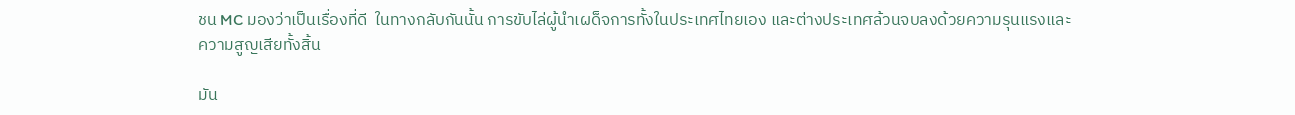ชน MC มองว่าเป็นเรื่องที่ดี  ในทางกลับกันนั้น การขับไล่ผู้นำเผด็จการทั้งในประเทศไทยเอง และต่างประเทศล้วนจบลงด้วยความรุนแรงและความสูญเสียทั้งสิ้น

มัน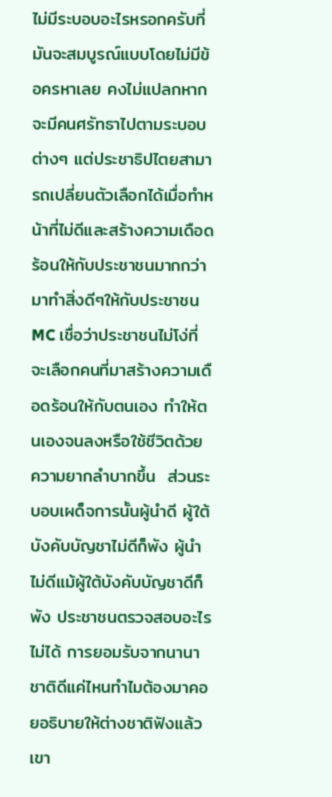ไม่มีระบอบอะไรหรอกครับที่มันจะสมบูรณ์แบบโดยไม่มีข้อครหาเลย คงไม่แปลกหากจะมีคนศรัทธาไปตามระบอบต่างๆ แต่ประชาธิปไตยสามารถเปลี่ยนตัวเลือกได้เมื่อทำหน้าที่ไม่ดีและสร้างความเดือดร้อนให้กับประชาชนมากกว่ามาทำสิ่งดีๆให้กับประชาชน MC เชื่อว่าประชาชนไม่โง่ที่จะเลือกคนที่มาสร้างความเดือดร้อนให้กับตนเอง ทำให้ตนเองจนลงหรือใช้ชีวิตด้วยความยากลำบากขึ้น  ส่วนระบอบเผด็จการนั้นผู้นำดี ผู้ใต้บังคับบัญชาไม่ดีก็พัง ผู้นำไม่ดีแม้ผู้ใต้บังคับบัญชาดีก็พัง ประชาชนตรวจสอบอะไรไม่ได้ การยอมรับจากนานาชาติดีแค่ไหนทำไมต้องมาคอยอธิบายให้ต่างชาติฟังแล้วเขา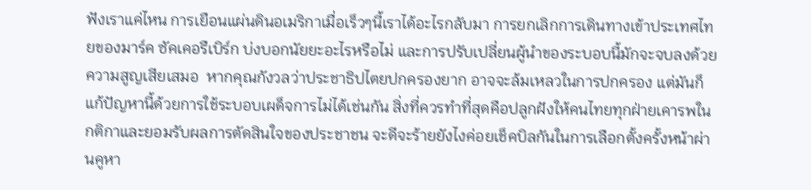ฟังเราแค่ไหน การเยือนแผ่นดินอเมริกาเมื่อเร็วๆนี้เราได้อะไรกลับมา การยกเลิกการเดินทางเข้าประเทศไทยของมาร์ค ซัคเคอรืเบิร์ก บ่งบอกนัยยะอะไรหรือไม่ และการปรับเปลี่ยนผู้นำของระบอบนี้มักจะจบลงด้วยความสูญเสียเสมอ  หากคุณกังวลว่าประชาธิปไตยปกครองยาก อาจจะล้มเหลวในการปกครอง แต่มันก็แก้ปัญหานี้ด้วยการใช้ระบอบเผด็จการไม่ได้เช่นกัน สิ่งที่ควรทำที่สุดคือปลูกฝังให้คนไทยทุกฝ่ายเคารพในกติกาและยอมรับผลการตัดสินใจของประชาชน จะดีจะร้ายยังไงค่อยเช็คบิลกันในการเลือกตั้งครั้งหน้าผ่านคูหา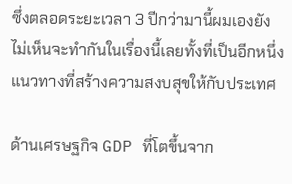ซึ่งตลอดระยะเวลา 3 ปีกว่ามานี้ผมเองยังไม่เห็นจะทำกันในเรื่องนี้เลยทั้งที่เป็นอีกหนึ่งแนวทางที่สร้างความสงบสุขให้กับประเทศ

ด้านเศรษฐกิจ GDP ที่โตขึ้นจาก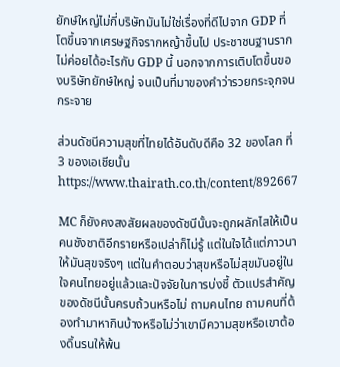ยักษ์ใหญ่ไม่กี่บริษัทมันไม่ใช่เรื่องที่ดีไปจาก GDP ที่โตขึ้นจากเศรษฐกิจรากหญ้าขึ้นไป ประชาชนฐานรากไม่ค่อยได้อะไรกับ GDP นี้ นอกจากการเติบโตขึ้นของบริษัทยักษ์ใหญ่ จนเป็นที่มาของคำว่ารวยกระจุกจนกระจาย

ส่วนดัชนีความสุขที่ไทยได้อันดับดีคือ 32 ของโลก ที่ 3 ของเอเชียนั้น https://www.thairath.co.th/content/892667

MC ก็ยังคงสงสัยผลของดัชนีนั้นจะถูกผลักไสให้เป็นคนชังชาติอีกรายหรือเปล่าก็ไม่รู้ แต่ในใจได้แต่ภาวนาให้มันสุขจริงๆ แต่ในคำตอบว่าสุขหรือไม่สุขมันอยู่ในใจคนไทยอยู่แล้วและปัจจัยในการบ่งชี้ ตัวแปรสำคัญของดัชนีนั้นครบถ้วนหรือไม่ ถามคนไทย ถามคนที่ต้องทำมาหากินบ้างหรือไม่ว่าเขามีความสุขหรือเขาต้องดิ้นรนให้พ้น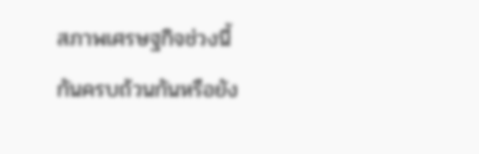สภาพเศรษฐกิจช่วงนี้กันครบถ้วนกันหรือยัง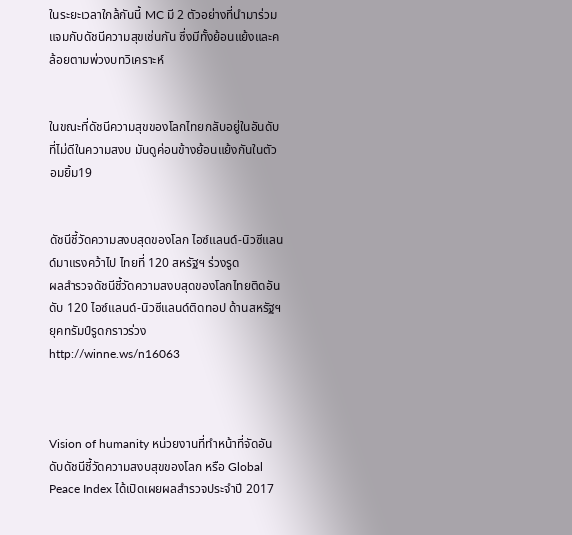ในระยะเวลาใกล้กันนี้ MC มี 2 ตัวอย่างที่นำมาร่วมแจมกับดัชนีความสุขเช่นกัน ซึ่งมีทั้งย้อนแย้งและคล้อยตามพ่วงบทวิเคราะห์


ในขณะที่ดัชนีความสุขของโลกไทยกลับอยู่ในอันดับที่ไม่ดีในความสงบ มันดูค่อนข้างย้อนแย้งกันในตัว อมยิ้ม19


ดัชนีชี้วัดความสงบสุดของโลก ไอซ์แลนด์-นิวซีแลนด์มาแรงคว้าไป ไทยที่ 120 สหรัฐฯ ร่วงรูด
ผลสำรวจดัชนีชี้วัดความสงบสุดของโลกไทยติดอันดับ 120 ไอซ์แลนด์-นิวซีแลนด์ติดทอป ด้านสหรัฐฯ ยุคทรัมป์รูดกราวร่วง
http://winne.ws/n16063



Vision of humanity หน่วยงานที่ทำหน้าที่จัดอันดับดัชนีชี้วัดความสงบสุขของโลก หรือ Global Peace Index ได้เปิดเผยผลสำรวจประจำปี 2017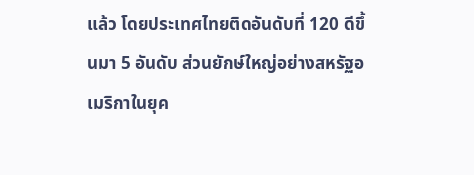แล้ว โดยประเทศไทยติดอันดับที่ 120 ดีขึ้นมา 5 อันดับ ส่วนยักษ์ใหญ่อย่างสหรัฐอเมริกาในยุค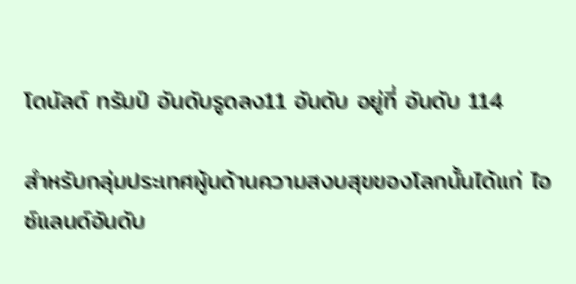โดนัลด์ ทรัมป์ อันดับรูดลง11 อันดับ อยู่ที่ อันดับ 114

สำหรับกลุ่มประเทศผู้นด้านความสงบสุขของโลกนั้นได้แก่ ไอซ์แลนด์อันดับ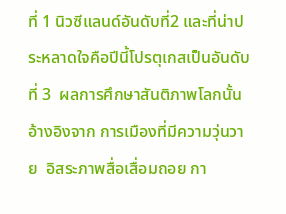ที่ 1 นิวซีแลนด์อันดับที่2 และที่น่าประหลาดใจคือปีนี้โปรตุเกสเป็นอันดับที่ 3  ผลการศึกษาสันติภาพโลกนั้นอ้างอิงจาก การเมืองที่มีความวุ่นวาย  อิสระภาพสื่อเสื่อมถอย กา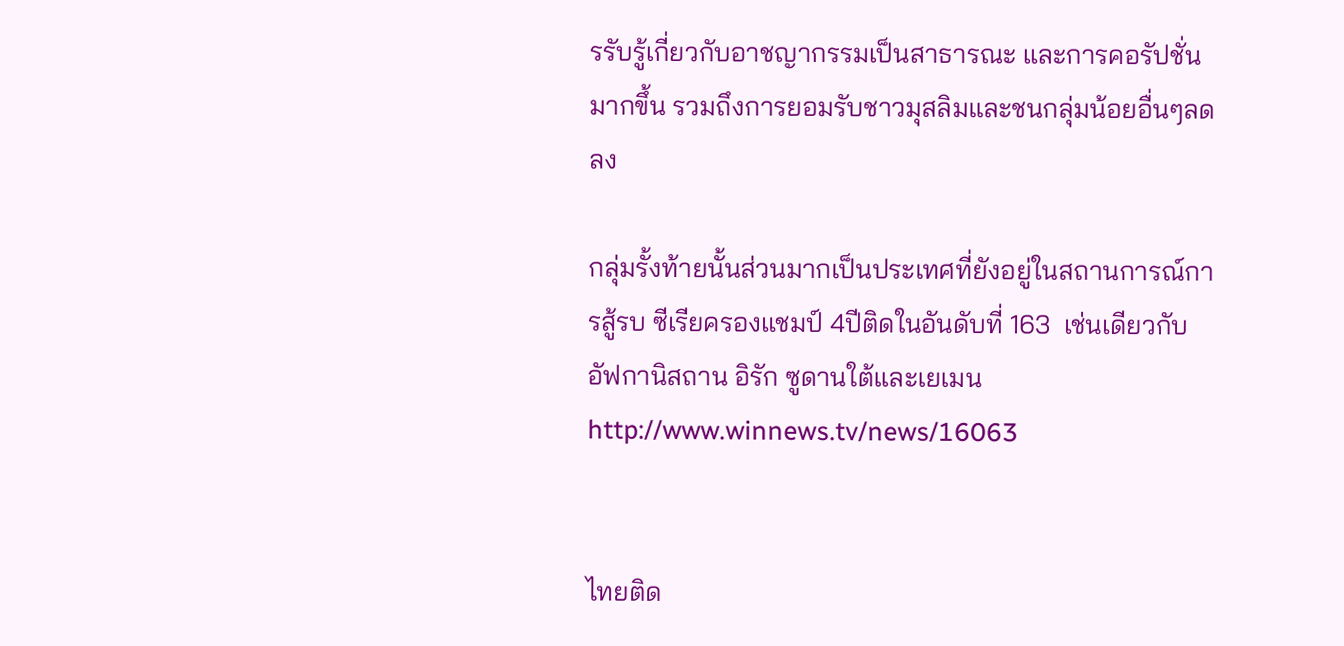รรับรู้เกี่ยวกับอาชญากรรมเป็นสาธารณะ และการคอรัปชั่นมากขึ้น รวมถึงการยอมรับชาวมุสลิมและชนกลุ่มน้อยอื่นๆลดลง

กลุ่มรั้งท้ายนั้นส่วนมากเป็นประเทศที่ยังอยู่ในสถานการณ์การสู้รบ ซีเรียครองแชมป์ 4ปีติดในอันดับที่ 163  เช่นเดียวกับ อัฟกานิสถาน อิรัก ซูดานใต้และเยเมน
http://www.winnews.tv/news/16063


ไทยติด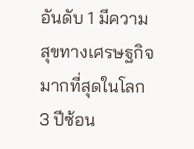อันดับ 1 มีความสุขทางเศรษฐกิจมากที่สุดในโลก 3 ปีซ้อน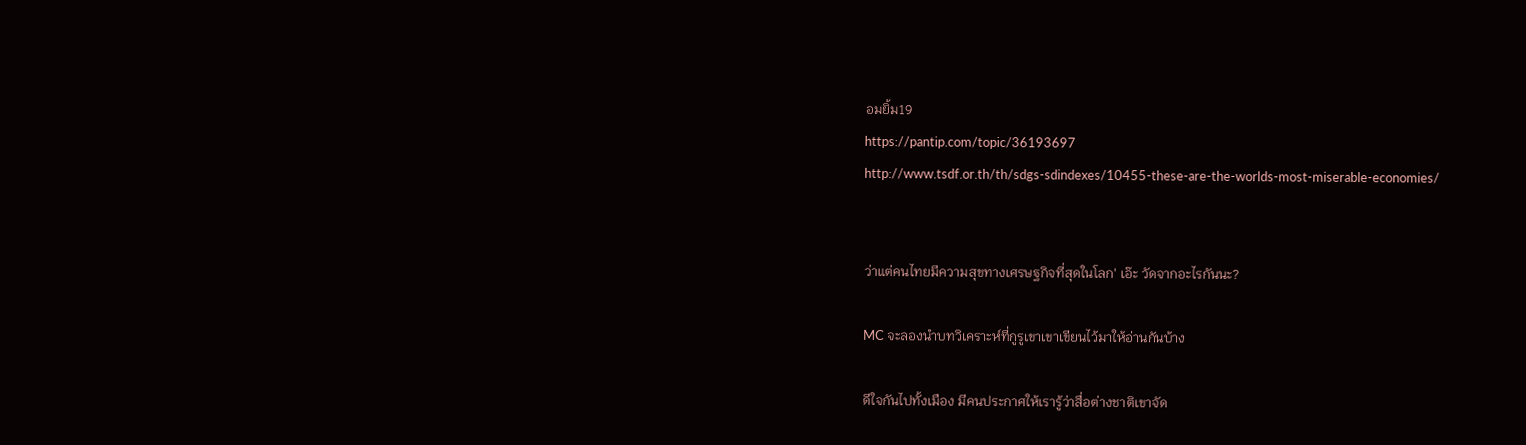อมยิ้ม19
https://pantip.com/topic/36193697
http://www.tsdf.or.th/th/sdgs-sdindexes/10455-these-are-the-worlds-most-miserable-economies/


ว่าแต่คนไทยมีความสุขทางเศรษฐกิจที่สุดในโลก' เอ๊ะ วัดจากอะไรกันนะ?

MC จะลองนำบทวิเคราะห์ที่กูรูเขาเขาเขียนไว้มาให้อ่านกันบ้าง

ดีใจกันไปทั้งเมือง มีคนประกาศให้เรารู้ว่าสื่อต่างชาติเขาจัด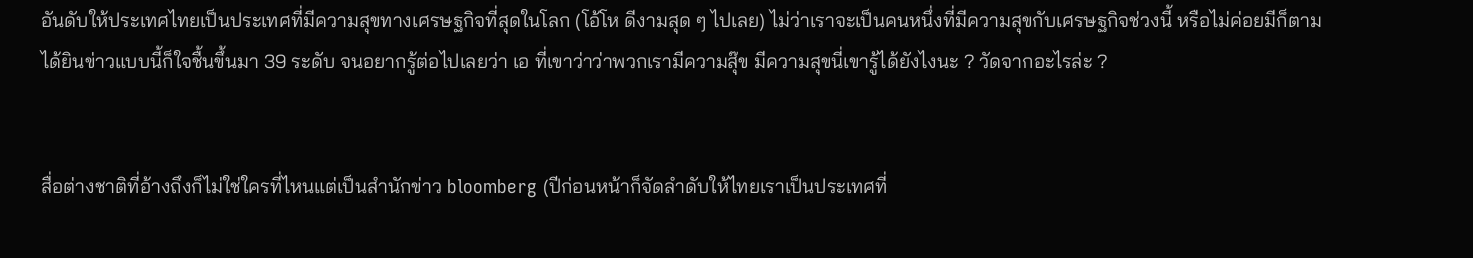อันดับให้ประเทศไทยเป็นประเทศที่มีความสุขทางเศรษฐกิจที่สุดในโลก (โอ้โห ดีงามสุด ๆ ไปเลย) ไม่ว่าเราจะเป็นคนหนึ่งที่มีความสุขกับเศรษฐกิจช่วงนี้ หรือไม่ค่อยมีก็ตาม ได้ยินข่าวแบบนี้ก็ใจชื้นขึ้นมา 39 ระดับ จนอยากรู้ต่อไปเลยว่า เอ ที่เขาว่าว่าพวกเรามีความสุ๊ข มีความสุขนี่เขารู้ได้ยังไงนะ ? วัดจากอะไรล่ะ ?


สื่อต่างชาติที่อ้างถึงก็ไม่ใช่ใครที่ไหนแต่เป็นสำนักข่าว bloomberg (ปีก่อนหน้าก็จัดลำดับให้ไทยเราเป็นประเทศที่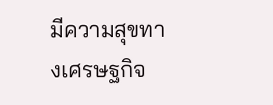มีความสุขทางเศรษฐกิจ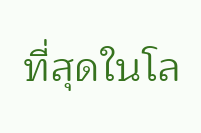ที่สุดในโล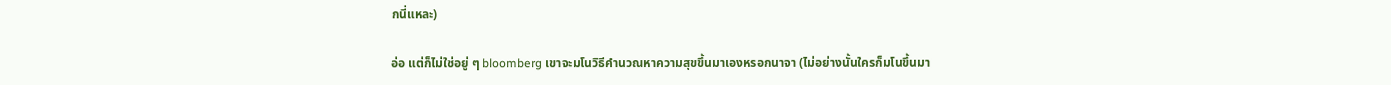กนี่แหละ)

อ่อ แต่ก็ไม่ใช่อยู่ ๆ bloomberg เขาจะมโนวิธีคำนวณหาความสุขขึ้นมาเองหรอกนาจา (ไม่อย่างนั้นใครก็มโนขึ้นมา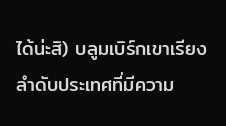ได้น่ะสิ) บลูมเบิร์กเขาเรียงลำดับประเทศที่มีความ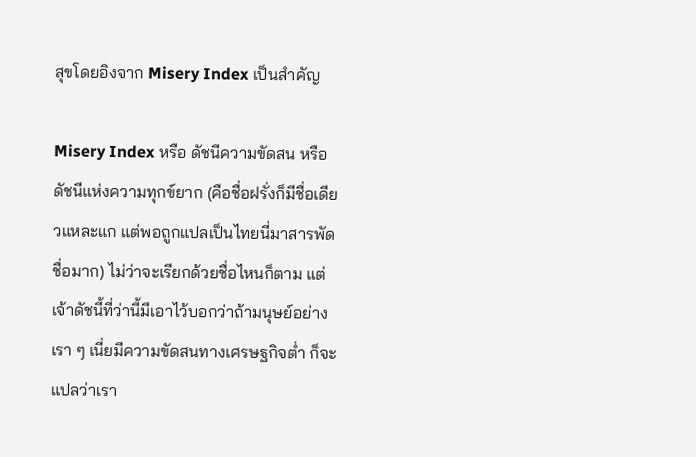สุขโดยอิงจาก Misery Index เป็นสำคัญ

Misery Index หรือ ดัชนีความขัดสน หรือ ดัชนีแห่งความทุกข์ยาก (คือชื่อฝรั่งก็มีชื่อเดียวแหละแก แต่พอถูกแปลเป็นไทยนี่มาสารพัดชื่อมาก) ไม่ว่าจะเรียกด้วยชื่อไหนก็ตาม แต่เจ้าดัชนี้ที่ว่านี้มีเอาไว้บอกว่าถ้ามนุษย์อย่างเรา ๆ เนี่ยมีความขัดสนทางเศรษฐกิจต่ำ ก็จะแปลว่าเรา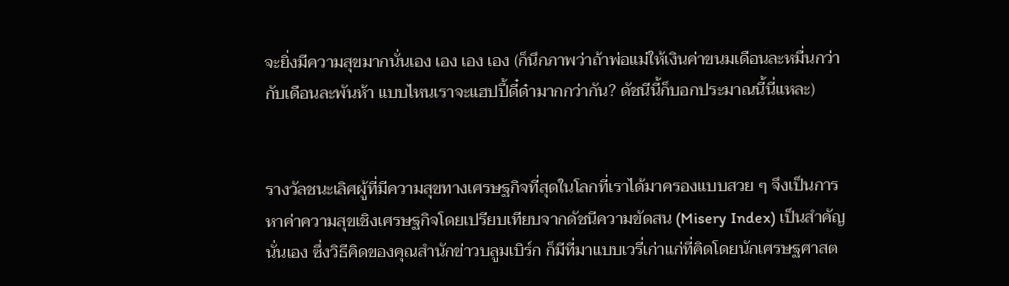จะยิ่งมีความสุขมากนั่นเอง เอง เอง เอง (ก็นึกภาพว่าถ้าพ่อแม่ให้เงินค่าขนมเดือนละหมื่นกว่า กับเดือนละพันห้า แบบไหนเราจะแฮปปี้ดี๋ด๋ามากกว่ากัน? ดัชนีนี้ก็บอกประมาณนี้นี่แหละ)


รางวัลชนะเลิศผู้ที่มีความสุขทางเศรษฐกิจที่สุดในโลกที่เราได้มาครองแบบสวย ๆ จึงเป็นการหาค่าความสุขเชิงเศรษฐกิจโดยเปรียบเทียบจากดัชนีความขัดสน (Misery Index) เป็นสำคัญนั่นเอง ซึ่งวิธีคิดของคุณสำนักข่าวบลูมเบิร์ก ก็มีที่มาแบบเวรี่เก่าแก่ที่คิดโดยนักเศรษฐศาสต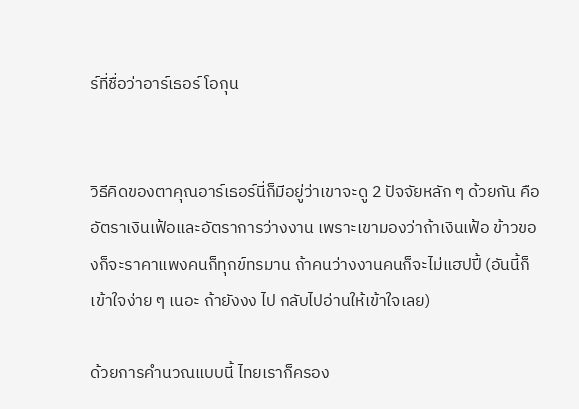ร์ที่ชื่อว่าอาร์เธอร์ โอกุน


วิธีคิดของตาคุณอาร์เธอร์นี่ก็มีอยู่ว่าเขาจะดู 2 ปัจจัยหลัก ๆ ด้วยกัน คืออัตราเงินเฟ้อและอัตราการว่างงาน เพราะเขามองว่าถ้าเงินเฟ้อ ข้าวของก็จะราคาแพงคนก็ทุกข์ทรมาน ถ้าคนว่างงานคนก็จะไม่แฮปปี้ (อันนี้ก็เข้าใจง่าย ๆ เนอะ ถ้ายังงง ไป กลับไปอ่านให้เข้าใจเลย)

ด้วยการคำนวณแบบนี้ ไทยเราก็ครอง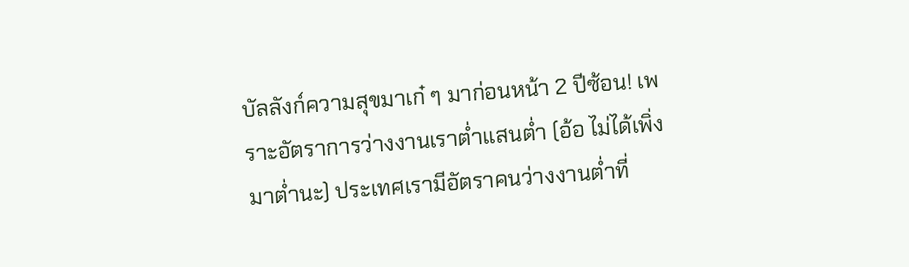บัลลังก์ความสุขมาเก๋ ๆ มาก่อนหน้า 2 ปีซ้อน! เพราะอัตราการว่างงานเราต่ำแสนต่ำ (อ้อ ไม่ได้เพิ่งมาต่ำนะ) ประเทศเรามีอัตราคนว่างงานต่ำที่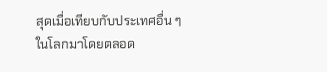สุดเมื่อเทียบกับประเทศอื่น ๆ ในโลกมาโดยตลอด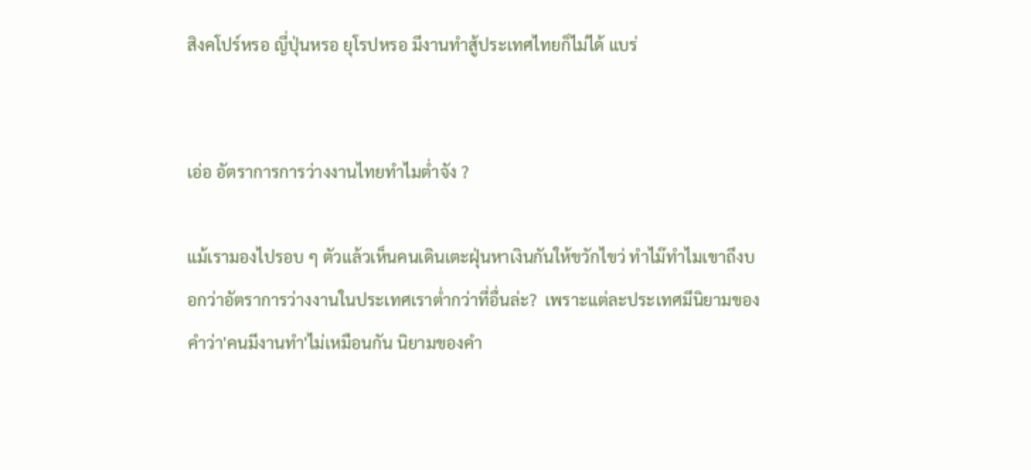สิงคโปร์หรอ ญี่ปุ่นหรอ ยุโรปหรอ มีงานทำสู้ประเทศไทยก็ไม่ได้ แบร่


เอ่อ อัตราการการว่างงานไทยทำไมต่ำจัง ?

แม้เรามองไปรอบ ๆ ตัวแล้วเห็นคนเดินเตะฝุ่นหาเงินกันให้ขวักไขว่ ทำไม๊ทำไมเขาถึงบอกว่าอัตราการว่างงานในประเทศเราต่ำกว่าที่อื่นล่ะ?  เพราะแต่ละประเทศมีนิยามของคำว่า'คนมีงานทำ'ไม่เหมือนกัน นิยามของคำ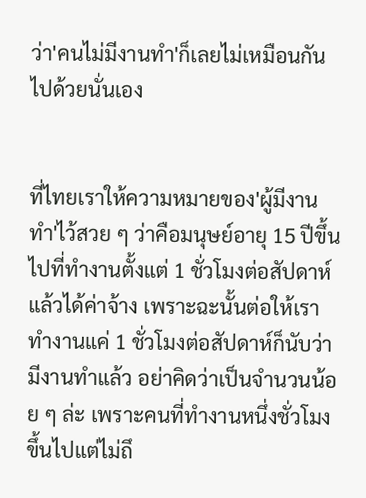ว่า'คนไม่มีงานทำ'ก็เลยไม่เหมือนกันไปด้วยนั่นเอง


ที่ไทยเราให้ความหมายของ'ผู้มีงานทำ'ไว้สวย ๆ ว่าคือมนุษย์อายุ 15 ปีขึ้นไปที่ทำงานตั้งแต่ 1 ชั่วโมงต่อสัปดาห์แล้วได้ค่าจ้าง เพราะฉะนั้นต่อให้เราทำงานแค่ 1 ชั่วโมงต่อสัปดาห์ก็นับว่ามีงานทำแล้ว อย่าคิดว่าเป็นจำนวนน้อย ๆ ล่ะ เพราะคนที่ทำงานหนึ่งชั่วโมงขึ้นไปแต่ไม่ถึ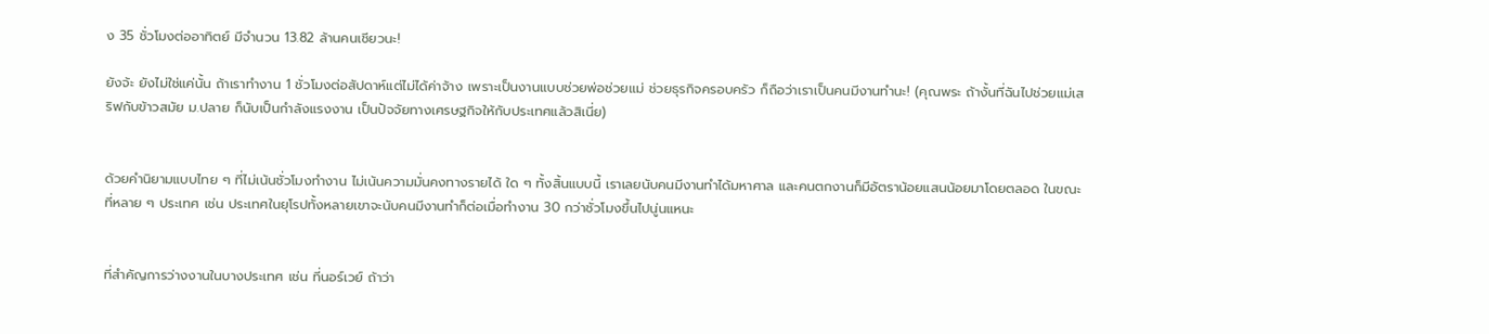ง 35 ชั่วโมงต่ออาทิตย์ มีจำนวน 13.82 ล้านคนเชียวนะ!

ยังจ้ะ ยังไม่ใช่แค่นั้น ถ้าเราทำงาน 1 ชั่วโมงต่อสัปดาห์แต่ไม่ได้ค่าจ้าง เพราะเป็นงานแบบช่วยพ่อช่วยแม่ ช่วยธุรกิจครอบครัว ก็ถือว่าเราเป็นคนมีงานทำนะ! (คุณพระ ถ้างั้นที่ฉันไปช่วยแม่เสริฟกับข้าวสมัย ม.ปลาย ก็นับเป็นกำลังแรงงาน เป็นปัจจัยทางเศรษฐกิจให้กับประเทศแล้วสิเนี่ย)


ด้วยคำนิยามแบบไทย ๆ ที่ไม่เน้นชั่วโมงทำงาน ไม่เน้นความมั่นคงทางรายได้ ใด ๆ ทั้งสิ้นแบบนี้ เราเลยนับคนมีงานทำได้มหาศาล และคนตกงานก็มีอัตราน้อยแสนน้อยมาโดยตลอด ในขณะที่หลาย ๆ ประเทศ เช่น ประเทศในยุโรปทั้งหลายเขาจะนับคนมีงานทำก็ต่อเมื่อทำงาน 30 กว่าชั่วโมงขึ้นไปนู่นแหนะ


ที่สำคัญการว่างงานในบางประเทศ เช่น ที่นอร์เวย์ ถ้าว่า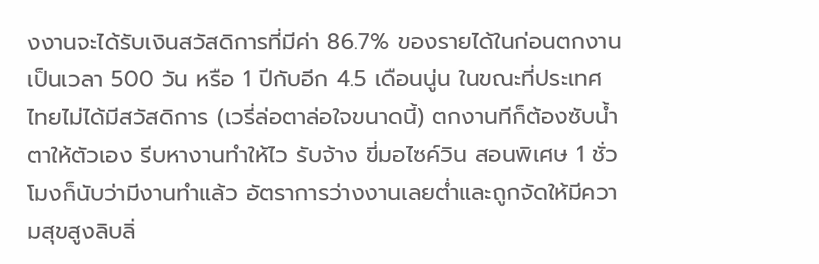งงานจะได้รับเงินสวัสดิการที่มีค่า 86.7% ของรายได้ในก่อนตกงานเป็นเวลา 500 วัน หรือ 1 ปีกับอีก 4.5 เดือนนู่น ในขณะที่ประเทศไทยไม่ได้มีสวัสดิการ (เวรี่ล่อตาล่อใจขนาดนี้) ตกงานทีก็ต้องซับน้ำตาให้ตัวเอง รีบหางานทำให้ไว รับจ้าง ขี่มอไซค์วิน สอนพิเศษ 1 ชั่วโมงก็นับว่ามีงานทำแล้ว อัตราการว่างงานเลยต่ำและถูกจัดให้มีความสุขสูงลิบลิ่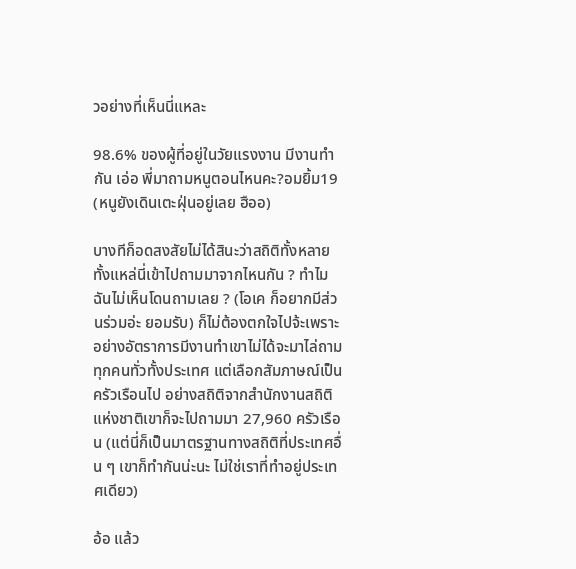วอย่างที่เห็นนี่แหละ

98.6% ของผู้ที่อยู่ในวัยแรงงาน มีงานทำกัน เอ่อ พี่มาถามหนูตอนไหนคะ?อมยิ้ม19 (หนูยังเดินเตะฝุ่นอยู่เลย ฮืออ)

บางทีก็อดสงสัยไม่ได้สินะว่าสถิติทั้งหลายทั้งแหล่นี่เข้าไปถามมาจากไหนกัน ? ทำไมฉันไม่เห็นโดนถามเลย ? (โอเค ก็อยากมีส่วนร่วมอ่ะ ยอมรับ) ก็ไม่ต้องตกใจไปจ้ะเพราะอย่างอัตราการมีงานทำเขาไม่ได้จะมาไล่ถามทุกคนทั่วทั้งประเทศ แต่เลือกสัมภาษณ์เป็นครัวเรือนไป อย่างสถิติจากสำนักงานสถิติแห่งชาติเขาก็จะไปถามมา 27,960 ครัวเรือน (แต่นี่ก็เป็นมาตรฐานทางสถิติที่ประเทศอื่น ๆ เขาก็ทำกันน่ะนะ ไม่ใช่เราที่ทำอยู่ประเทศเดียว)

อ้อ แล้ว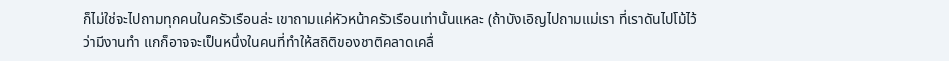ก็ไม่ใช่จะไปถามทุกคนในครัวเรือนล่ะ เขาถามแค่หัวหน้าครัวเรือนเท่านั้นแหละ (ถ้าบังเอิญไปถามแม่เรา ที่เราดันไปโม้ไว้ว่ามีงานทำ แกก็อาจจะเป็นหนึ่งในคนที่ทำให้สถิติของชาติคลาดเคลื่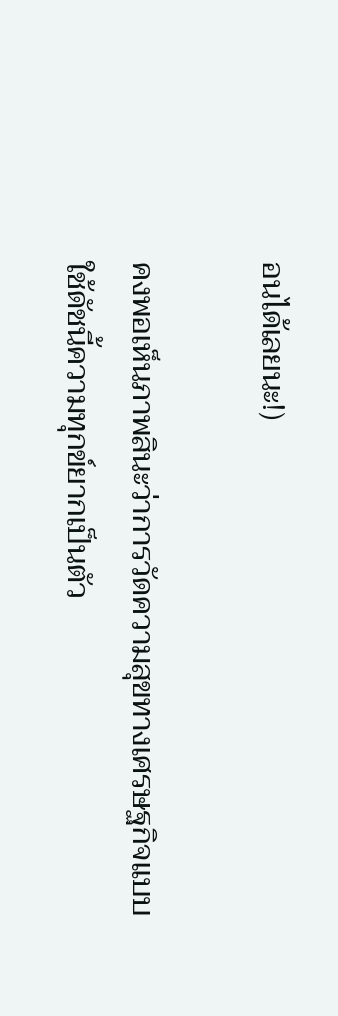อนได้เลยนะ!)

คงพอเห็นภาพสินะว่าการวัดความสุขทางเศรษฐกิจแบบใช้ดัชนี้ความทุกข์ยากเป็นตัว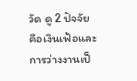วัด ดู 2 ปัจจัยคือเงินเฟ้อและการว่างงานเป็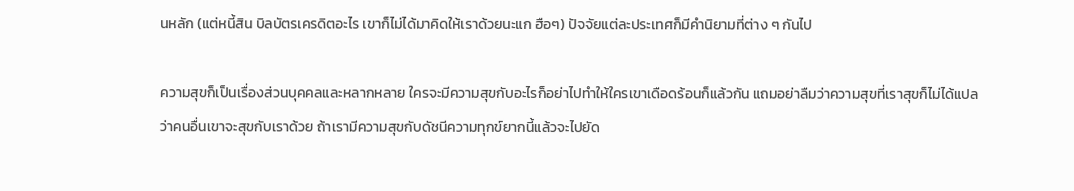นหลัก (แต่หนี้สิน บิลบัตรเครดิตอะไร เขาก็ไม่ได้มาคิดให้เราด้วยนะแก ฮือๆ) ปัจจัยแต่ละประเทศก็มีคำนิยามที่ต่าง ๆ กันไป

ความสุขก็เป็นเรื่องส่วนบุคคลและหลากหลาย ใครจะมีความสุขกับอะไรก็อย่าไปทำให้ใครเขาเดือดร้อนก็แล้วกัน แถมอย่าลืมว่าความสุขที่เราสุขก็ไม่ได้แปลว่าคนอื่นเขาจะสุขกับเราด้วย ถ้าเรามีความสุขกับดัชนีความทุกข์ยากนี้แล้วจะไปยัด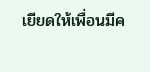เยียดให้เพื่อนมีค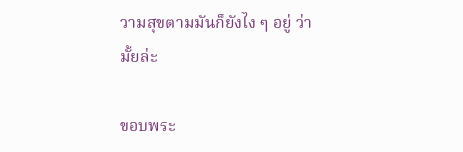วามสุขตามมันก็ยังไง ๆ อยู่ ว่ามั้ยล่ะ

ขอบพระ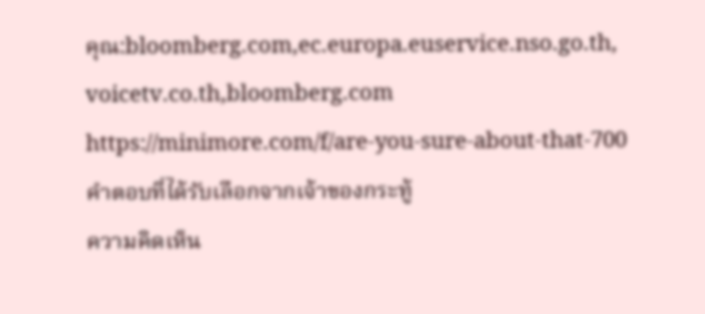คุณ:bloomberg.com,ec.europa.euservice.nso.go.th, voicetv.co.th,bloomberg.com
https://minimore.com/f/are-you-sure-about-that-700
คำตอบที่ได้รับเลือกจากเจ้าของกระทู้
ความคิดเห็น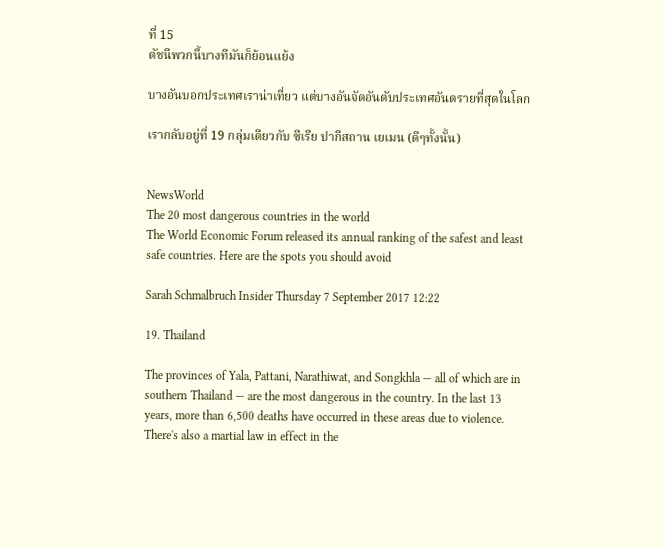ที่ 15
ดัชนีพวกนี้บางทีมันก็ย้อนแย้ง

บางอันบอกประเทศเราน่าเที่ยว แต่บางอันจัดอันดับประเทศอันตรายที่สุดในโลก

เรากลับอยู่ที่ 19 กลุ่มเดียวกับ ซีเรีย ปากีสถาน เยเมน (ดีๆทั้งนั้น)


NewsWorld
The 20 most dangerous countries in the world
The World Economic Forum released its annual ranking of the safest and least safe countries. Here are the spots you should avoid

Sarah Schmalbruch Insider Thursday 7 September 2017 12:22

19. Thailand

The provinces of Yala, Pattani, Narathiwat, and Songkhla — all of which are in southern Thailand — are the most dangerous in the country. In the last 13 years, more than 6,500 deaths have occurred in these areas due to violence. There's also a martial law in effect in the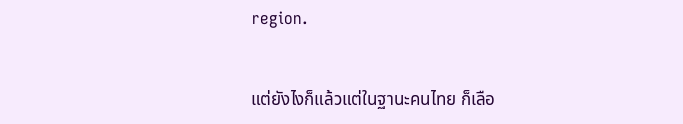region.


แต่ยังไงก็แล้วแต่ในฐานะคนไทย ก็เลือ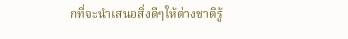กที่จะนำเสนอสิ่งดีๆให้ต่างชาติรู้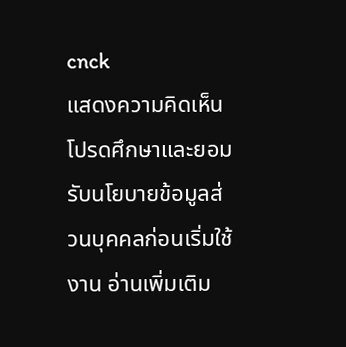cnck
แสดงความคิดเห็น
โปรดศึกษาและยอมรับนโยบายข้อมูลส่วนบุคคลก่อนเริ่มใช้งาน อ่านเพิ่มเติม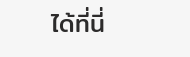ได้ที่นี่